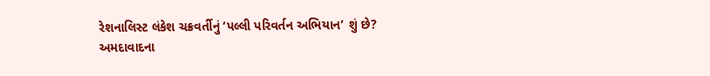રેશનાલિસ્ટ લંકેશ ચક્રવર્તીનું ‘પલ્લી પરિવર્તન અભિયાન’ શું છે?
અમદાવાદના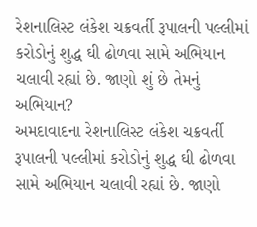રેશનાલિસ્ટ લંકેશ ચક્રવર્તી રૂપાલની પલ્લીમાં કરોડોનું શુદ્ધ ઘી ઢોળવા સામે અભિયાન ચલાવી રહ્યાં છે. જાણો શું છે તેમનું અભિયાન?
અમદાવાદના રેશનાલિસ્ટ લંકેશ ચક્રવર્તી રૂપાલની પલ્લીમાં કરોડોનું શુદ્ધ ઘી ઢોળવા સામે અભિયાન ચલાવી રહ્યાં છે. જાણો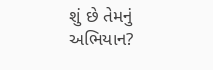શું છે તેમનું અભિયાન?